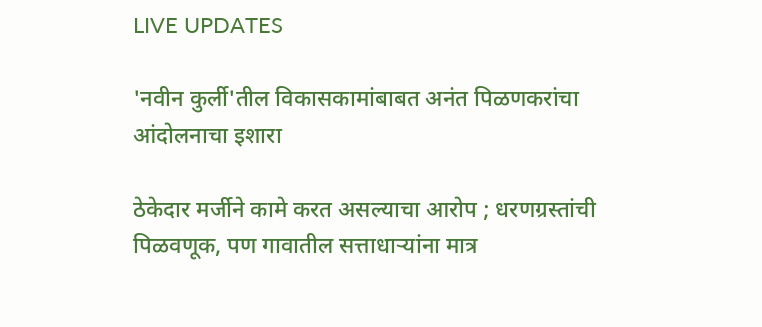LIVE UPDATES

'नवीन कुर्ली'तील विकासकामांबाबत अनंत पिळणकरांचा आंदोलनाचा इशारा

ठेकेदार मर्जीने कामे करत असल्‍याचा आरोप ; धरणग्रस्‍तांची पिळवणूक, पण गावातील सत्ताधार्‍यांना मात्र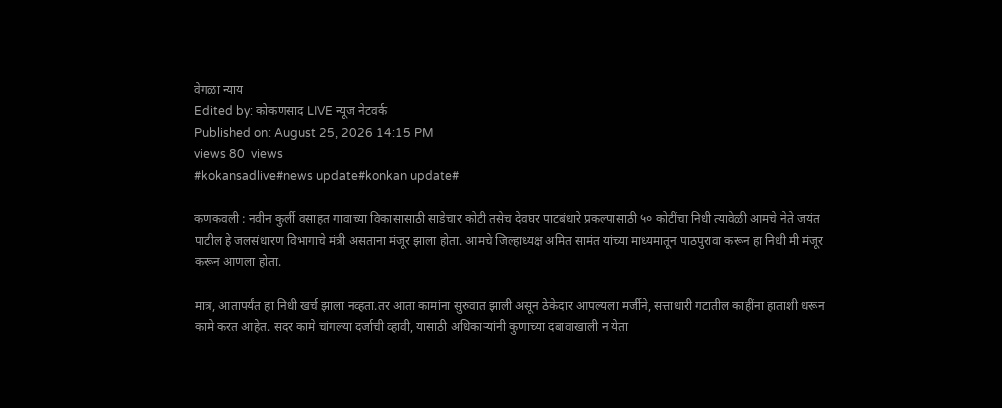वेगळा न्‍याय
Edited by: कोकणसाद LIVE न्यूज नेटवर्क
Published on: August 25, 2026 14:15 PM
views 80  views
#kokansadlive#news update#konkan update#

कणकवली : नवीन कुर्ली वसाहत गावाच्‍या विकासासाठी साडेचार कोटी तसेच देवघर पाटबंधारे प्रकल्‍पासाठी ५० कोटींचा निधी त्‍यावेळी आमचे नेते जयंत पाटील हे जलसंधारण विभागाचे मंत्री असताना मंजूर झाला होता. आमचे जिल्‍हाध्‍यक्ष अमित सामंत यांच्‍या माध्‍यमातून पाठपुरावा करून हा निधी मी मंजूर करून आणला होता.

मात्र, आतापर्यंत हा निधी खर्च झाला नव्‍हता.तर आता कामांना सुरुवात झाली असून ठेकेदार आपल्‍यला मर्जीने, सत्ताधारी गटातील काहींना हाताशी धरून कामे करत आहेत. सदर कामे चांगल्‍या दर्जाची व्‍हावी, यासाठी अधिकार्‍यांनी कुणाच्‍या दबावाखाली न येता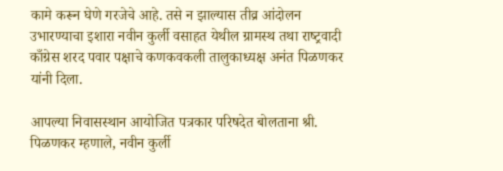कामे करून घेणे गरजेचे आहे. तसे न झाल्‍यास तीव्र आंदोलन उभारण्‍याचा इशारा नवीन कुर्ली वसाहत येथील ग्रामस्‍थ तथा राष्‍ट्रवादी काँग्रेस शरद पवार पक्षाचे कणकवकली तालुकाध्‍यक्ष अनंत पिळणकर यांनी दिला.

आपल्‍या निवासस्‍थान आयोजित पत्रकार परिषदेत बोलताना श्री. पिळणकर म्‍हणाले, नवीन कुर्ली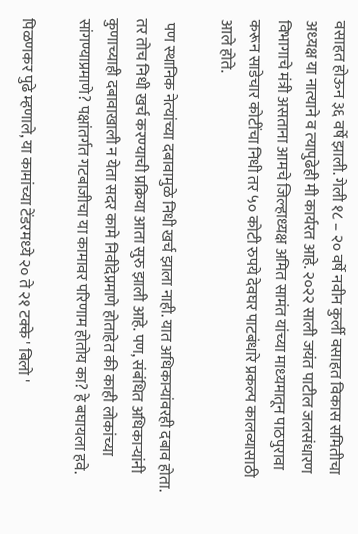वसाहत होऊन ३६ वर्षे झाली. गेली १८ – २० वर्षे नवीन कुर्ली वसाहत विकास समितीचा अध्‍यक्ष या नात्‍याने व त्‍यापुढेही मी कार्यरत आहे. २०२२ साली जयंत पाटील जलसंधारण विभागाचे मंत्री असताना आमचे जिल्‍हाध्‍यक्ष अमित सामंत यांच्‍या माध्‍यमातून पाठपुरावा करून साडेचार कोटींचा निधी तर ५० कोटी रुपये देवघर पाटबंधारे प्रकल्प कालव्यासाठी  आले होते.

 पण स्‍थानिक नेत्‍यांच्‍या दबावामुळे निधी खर्च झाला नाही. यात अधिकार्‍यांवरही दबाव होता. तर तोच निधी खर्च करण्‍याची प्रक्रिया आता सुरु झाली आहे. पण, संबंधित अधिकार्‍यांनी कुणाच्‍याही दबावाखाली न येता सदर कामे निवीदेप्रमाणे होताहेत की काही लोकांच्‍या सांगण्‍याप्रमाणे? पक्षांतर्गत गटबाजीचा या कामावर परिणाम होतोय का? हे बघायला हवे.

पिळणकर पुढे म्‍हणाले, या कामांच्‍या टेंडरमध्‍ये २० ते २१ टक्‍के ' बिलो '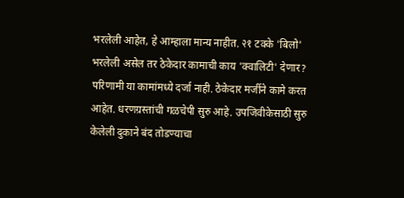भरलेली आहेत, हे आम्‍हाला मान्‍य नाहीत. २१ टक्‍के 'बिलो' भरलेली असेल तर ठेकेदार कामाची काय 'क्‍वालिटी' देणार? परिणामी या कामांमध्‍ये दर्जा नाही. ठेकेदार मर्जीने कामे करत आहेत. धरणग्रस्‍तांची गळचेपी सुरु आहे. उपजिवीकेसाठी सुरु केलेली दुकाने बंद तोडण्‍याचा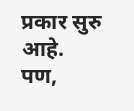प्रकार सुरु आहे. पण,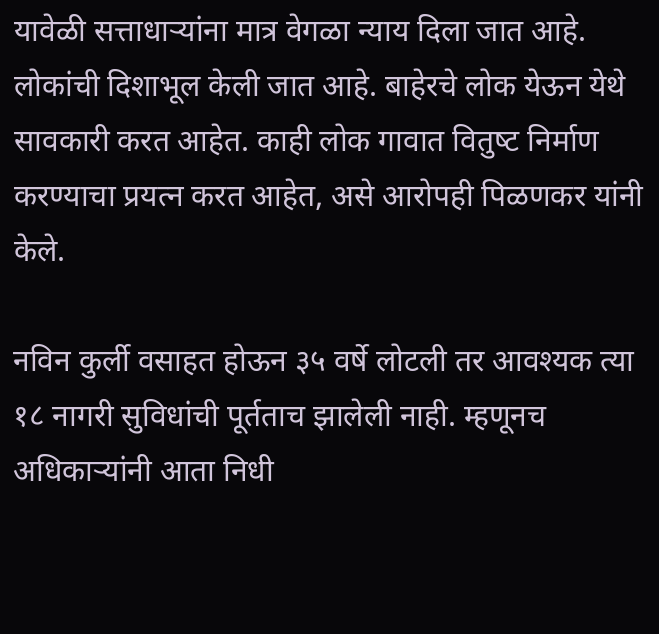यावेळी सत्ताधार्‍यांना मात्र वेगळा न्‍याय दिला जात आहे. लोकांची दिशाभूल केली जात आहे. बाहेरचे लोक येऊन येथे सावकारी करत आहेत. काही लोक गावात वितुष्‍ट निर्माण करण्‍याचा प्रयत्‍न करत आहेत, असे आरोपही पिळणकर यांनी केले.

नविन कुर्ली वसाहत होऊन ३५ वर्षे लोटली तर आवश्‍‍यक त्‍या १८ नागरी सुविधांची पूर्तताच झालेली नाही. म्‍हणूनच अधिकार्‍यांनी आता निधी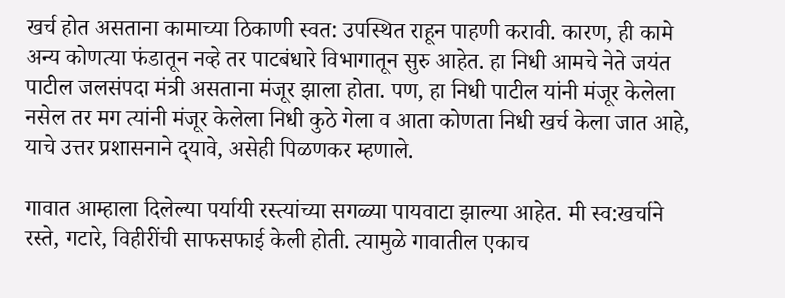खर्च होत असताना कामाच्‍या ठिकाणी स्‍वत: उपस्‍थित राहून पाहणी करावी. कारण, ही कामे अन्‍य कोणत्‍या फंडातून नव्‍हे तर पाटबंधारे विभागातून सुरु आहेत. हा निधी आमचे नेते जयंत पाटील जलसंपदा मंत्री असताना मंजूर झाला होता. पण, हा निधी पाटील यांनी मंजूर केलेला नसेल तर मग त्‍यांनी मंजूर केलेला निधी कुठे गेला व आता कोणता निधी खर्च केला जात आहे, याचे उत्तर प्रशासनाने द्‍यावे, असेही पिळणकर म्‍हणाले.

गावात आम्हाला दिलेल्‍या पर्यायी रस्‍त्यांच्‍या सगळ्या पायवाटा झाल्‍या आहेत. मी स्व:खर्चाने रस्‍ते, गटारे, विहीरींची साफसफाई केली होती. त्‍यामुळे गावातील एकाच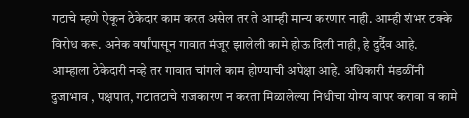गटाचे म्‍हणे ऐकून ठेकेदार काम करत असेल तर ते आम्‍ही मान्‍य करणार नाही. आम्‍ही शंभर टक्‍के विरोध करू. अनेक वर्षांपासून गावात मंजूर झालेली कामे होऊ दिली नाही, हे दुर्दैव आहे. आम्‍हाला ठेकेदारी नव्‍हे तर गावात चांगले काम होण्‍याची अपेक्षा आहे. अधिकारी मंडळींनी दुजाभाव , पक्षपात, गटातटाचे राजकारण न करता मिळालेल्‍या निधीचा योग्‍य वापर करावा व कामे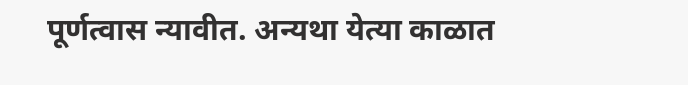पूर्णत्‍वास न्‍यावीत. अन्‍यथा येत्‍या काळात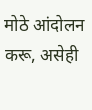मोठे आंदोलन करू, असेही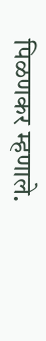पिळणकर म्‍हणाले.